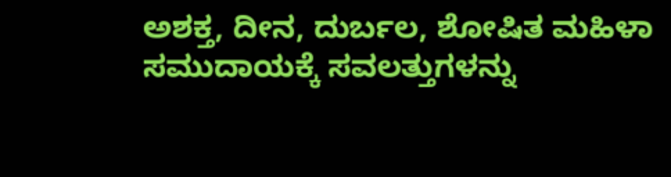ಅಶಕ್ತ, ದೀನ, ದುರ್ಬಲ, ಶೋಷಿತ ಮಹಿಳಾ ಸಮುದಾಯಕ್ಕೆ ಸವಲತ್ತುಗಳನ್ನು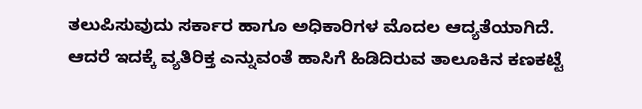ತಲುಪಿಸುವುದು ಸರ್ಕಾರ ಹಾಗೂ ಅಧಿಕಾರಿಗಳ ಮೊದಲ ಆದ್ಯತೆಯಾಗಿದೆ. ಆದರೆ ಇದಕ್ಕೆ ವ್ಯತಿರಿಕ್ತ ಎನ್ನುವಂತೆ ಹಾಸಿಗೆ ಹಿಡಿದಿರುವ ತಾಲೂಕಿನ ಕಣಕಟ್ಟೆ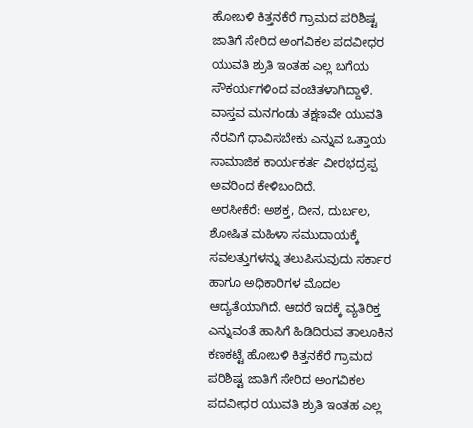ಹೋಬಳಿ ಕಿತ್ತನಕೆರೆ ಗ್ರಾಮದ ಪರಿಶಿಷ್ಟ ಜಾತಿಗೆ ಸೇರಿದ ಅಂಗವಿಕಲ ಪದವೀಧರ ಯುವತಿ ಶ್ರುತಿ ಇಂತಹ ಎಲ್ಲ ಬಗೆಯ ಸೌಕರ್ಯಗಳಿಂದ ವಂಚಿತಳಾಗಿದ್ದಾಳೆ. ವಾಸ್ತವ ಮನಗಂಡು ತಕ್ಷಣವೇ ಯುವತಿ ನೆರವಿಗೆ ಧಾವಿಸಬೇಕು ಎನ್ನುವ ಒತ್ತಾಯ ಸಾಮಾಜಿಕ ಕಾರ್ಯಕರ್ತ ವೀರಭದ್ರಪ್ಪ ಅವರಿಂದ ಕೇಳಿಬಂದಿದೆ.
ಅರಸೀಕೆರೆ: ಅಶಕ್ತ, ದೀನ, ದುರ್ಬಲ, ಶೋಷಿತ ಮಹಿಳಾ ಸಮುದಾಯಕ್ಕೆ ಸವಲತ್ತುಗಳನ್ನು ತಲುಪಿಸುವುದು ಸರ್ಕಾರ ಹಾಗೂ ಅಧಿಕಾರಿಗಳ ಮೊದಲ ಆದ್ಯತೆಯಾಗಿದೆ. ಆದರೆ ಇದಕ್ಕೆ ವ್ಯತಿರಿಕ್ತ ಎನ್ನುವಂತೆ ಹಾಸಿಗೆ ಹಿಡಿದಿರುವ ತಾಲೂಕಿನ ಕಣಕಟ್ಟೆ ಹೋಬಳಿ ಕಿತ್ತನಕೆರೆ ಗ್ರಾಮದ ಪರಿಶಿಷ್ಟ ಜಾತಿಗೆ ಸೇರಿದ ಅಂಗವಿಕಲ ಪದವೀಧರ ಯುವತಿ ಶ್ರುತಿ ಇಂತಹ ಎಲ್ಲ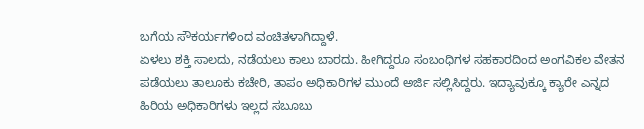ಬಗೆಯ ಸೌಕರ್ಯಗಳಿಂದ ವಂಚಿತಳಾಗಿದ್ದಾಳೆ.
ಏಳಲು ಶಕ್ತಿ ಸಾಲದು, ನಡೆಯಲು ಕಾಲು ಬಾರದು. ಹೀಗಿದ್ದರೂ ಸಂಬಂಧಿಗಳ ಸಹಕಾರದಿಂದ ಅಂಗವಿಕಲ ವೇತನ ಪಡೆಯಲು ತಾಲೂಕು ಕಚೇರಿ, ತಾಪಂ ಅಧಿಕಾರಿಗಳ ಮುಂದೆ ಅರ್ಜಿ ಸಲ್ಲಿಸಿದ್ದರು. ಇದ್ಯಾವುಕ್ಕೂ ಕ್ಯಾರೇ ಎನ್ನದ ಹಿರಿಯ ಅಧಿಕಾರಿಗಳು ಇಲ್ಲದ ಸಬೂಬು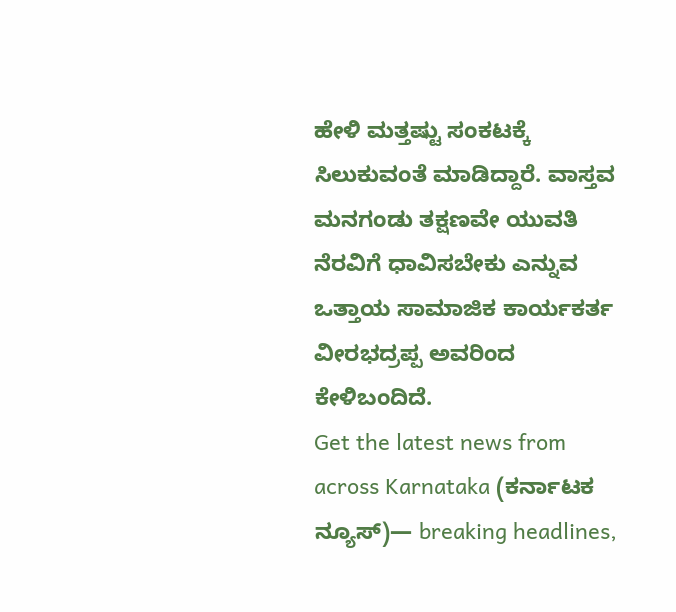ಹೇಳಿ ಮತ್ತಷ್ಟು ಸಂಕಟಕ್ಕೆ ಸಿಲುಕುವಂತೆ ಮಾಡಿದ್ದಾರೆ. ವಾಸ್ತವ ಮನಗಂಡು ತಕ್ಷಣವೇ ಯುವತಿ ನೆರವಿಗೆ ಧಾವಿಸಬೇಕು ಎನ್ನುವ ಒತ್ತಾಯ ಸಾಮಾಜಿಕ ಕಾರ್ಯಕರ್ತ ವೀರಭದ್ರಪ್ಪ ಅವರಿಂದ ಕೇಳಿಬಂದಿದೆ.
Get the latest news from across Karnataka (ಕರ್ನಾಟಕ ನ್ಯೂಸ್)— breaking headlines,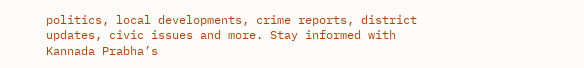politics, local developments, crime reports, district updates, civic issues and more. Stay informed with Kannada Prabha’s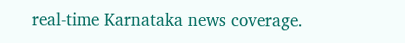real‑time Karnataka news coverage.